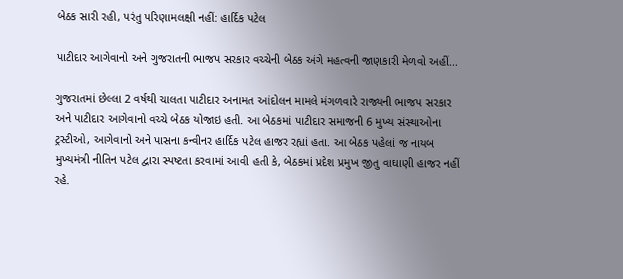બેઠક સારી રહી, પરંતુ પરિણામલક્ષી નહીં: હાર્દિક પટેલ

પાટીદાર આગેવાનો અને ગુજરાતની ભાજપ સરકાર વચ્ચેની બેઠક અંગે મહત્વની જાણકારી મેળવો અહીં...

ગુજરાતમાં છેલ્લા 2 વર્ષથી ચાલતા પાટીદાર અનામત આંદોલન મામલે મંગળવારે રાજ્યની ભાજપ સરકાર અને પાટીદાર આગેવાનો વચ્ચે બેઠક યોજાઇ હતી. આ બેઠકમાં પાટીદાર સમાજની 6 મુખ્ય સંસ્થાઓના ટ્રસ્ટીઓ, આગેવાનો અને પાસના કન્વીનર હાર્દિક પટેલ હાજર રહ્યાં હતા. આ બેઠક પહેલાં જ નાયબ મુખ્યમંત્રી નીતિન પટેલ દ્વારા સ્પષ્ટતા કરવામાં આવી હતી કે, બેઠકમાં પ્રદેશ પ્રમુખ જીતુ વાઘાણી હાજર નહીં રહે.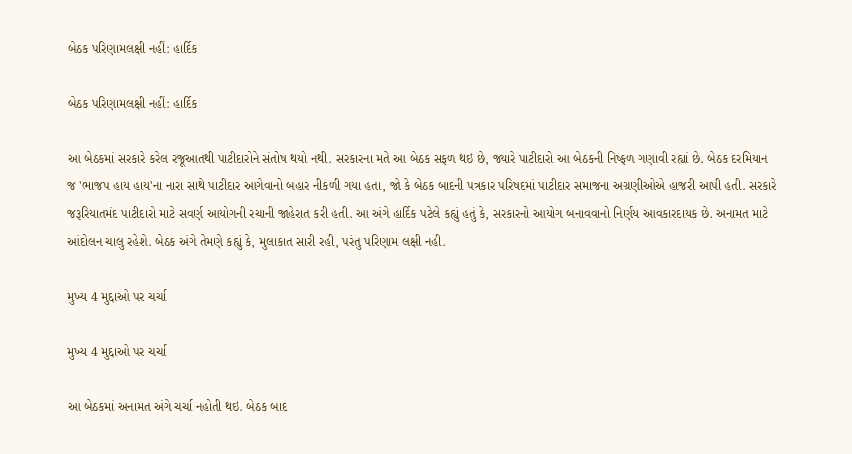બેઠક પરિણામલક્ષી નહીં: હાર્દિક

બેઠક પરિણામલક્ષી નહીં: હાર્દિક

આ બેઠકમાં સરકારે કરેલ રજૂઆતથી પાટીદારોને સંતોષ થયો નથી. સરકારના મતે આ બેઠક સફળ થઇ છે, જ્યારે પાટીદારો આ બેઠકની નિષ્ફળ ગણાવી રહ્યાં છે. બેઠક દરમિયાન જ 'ભાજપ હાય હાય'ના નારા સાથે પાટીદાર આગેવાનો બહાર નીકળી ગયા હતા, જો કે બેઠક બાદની પત્રકાર પરિષદમાં પાટીદાર સમાજના અગ્રણીઓએ હાજરી આપી હતી. સરકારે જરૂરિયાતમંદ પાટીદારો માટે સવર્ણ આયોગની રચાની જાહેરાત કરી હતી. આ અંગે હાર્દિક પટેલે કહ્યું હતું કે, સરકારનો આયોગ બનાવવાનો નિર્ણય આવકારદાયક છે. અનામત માટે આંદોલન ચાલુ રહેશે. બેઠક અંગે તેમણે કહ્યું કે, મુલાકાત સારી રહી, પરંતુ પરિણામ લક્ષી નહી.

મુખ્ય 4 મુદ્દાઓ પર ચર્ચા

મુખ્ય 4 મુદ્દાઓ પર ચર્ચા

આ બેઠકમાં અનામત અંગે ચર્ચા નહોતી થઇ. બેઠક બાદ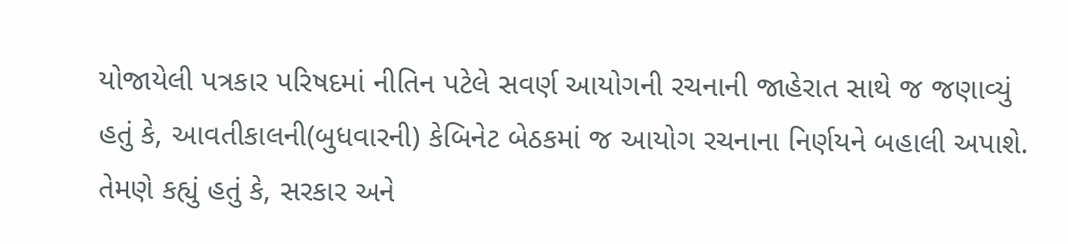યોજાયેલી પત્રકાર પરિષદમાં નીતિન પટેલે સવર્ણ આયોગની રચનાની જાહેરાત સાથે જ જણાવ્યું હતું કે, આવતીકાલની(બુધવારની) કેબિનેટ બેઠકમાં જ આયોગ રચનાના નિર્ણયને બહાલી અપાશે. તેમણે કહ્યું હતું કે, સરકાર અને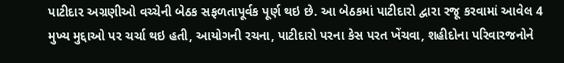પાટીદાર અગ્રણીઓ વચ્ચેની બેઠક સફળતાપૂર્વક પૂર્ણ થઇ છે. આ બેઠકમાં પાટીદારો દ્વારા રજૂ કરવામાં આવેલ 4 મુખ્ય મુદ્દાઓ પર ચર્ચા થઇ હતી, આયોગની રચના, પાટીદારો પરના કેસ પરત ખેંચવા, શહીદોના પરિવારજનોને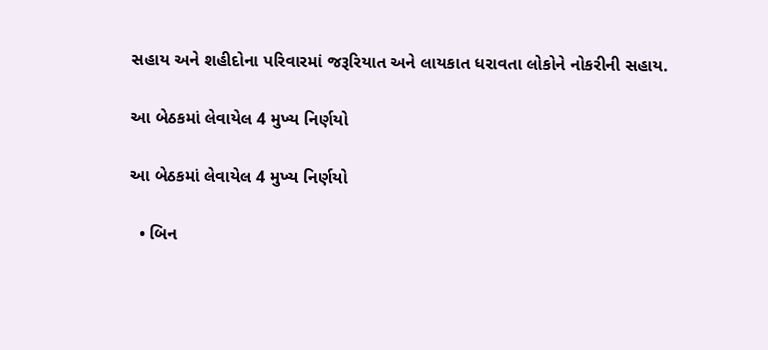સહાય અને શહીદોના પરિવારમાં જરૂરિયાત અને લાયકાત ધરાવતા લોકોને નોકરીની સહાય.

આ બેઠકમાં લેવાયેલ 4 મુખ્ય નિર્ણયો

આ બેઠકમાં લેવાયેલ 4 મુખ્ય નિર્ણયો

  • બિન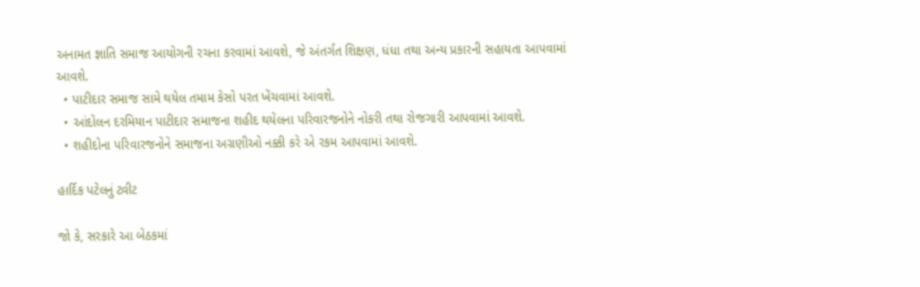અનામત જ્ઞાતિ સમાજ આયોગની રચના કરવામાં આવશે, જે અંતર્ગત શિક્ષણ, ધંધા તથા અન્ય પ્રકારની સહાયતા આપવામાં આવશે.
  • પાટીદાર સમાજ સામે થયેલ તમામ કેસો પરત ખેંચવામાં આવશે.
  • આંદોલન દરમિયાન પાટીદાર સમાજના શહીદ થયેલના પરિવારજનોને નોકરી તથા રોજગારી આપવામાં આવશે.
  • શહીદોના પરિવારજનોને સમાજના અગ્રણીઓ નક્કી કરે એ રકમ આપવામાં આવશે.

હાર્દિક પટેલનું ટ્વીટ

જો કે, સરકારે આ બેઠકમાં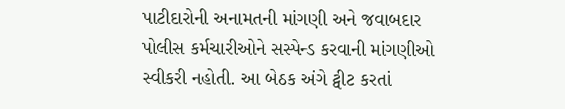પાટીદારોની અનામતની માંગણી અને જવાબદાર પોલીસ કર્મચારીઓને સસ્પેન્ડ કરવાની માંગણીઓ સ્વીકરી નહોતી. આ બેઠક અંગે ટ્વીટ કરતાં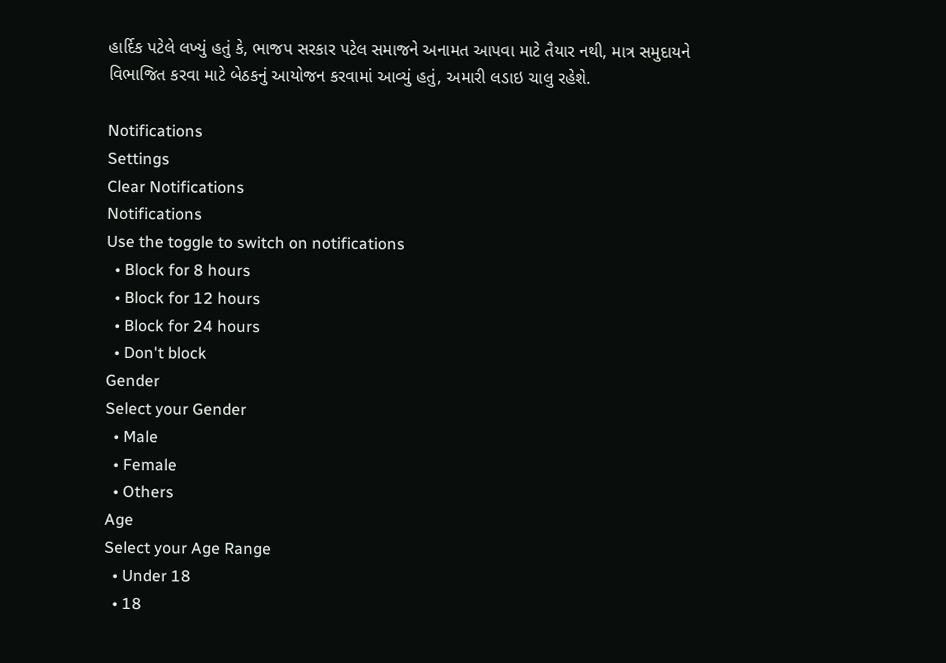હાર્દિક પટેલે લખ્યું હતું કે, ભાજપ સરકાર પટેલ સમાજને અનામત આપવા માટે તૈયાર નથી, માત્ર સમુદાયને વિભાજિત કરવા માટે બેઠકનું આયોજન કરવામાં આવ્યું હતું, અમારી લડાઇ ચાલુ રહેશે.

Notifications
Settings
Clear Notifications
Notifications
Use the toggle to switch on notifications
  • Block for 8 hours
  • Block for 12 hours
  • Block for 24 hours
  • Don't block
Gender
Select your Gender
  • Male
  • Female
  • Others
Age
Select your Age Range
  • Under 18
  • 18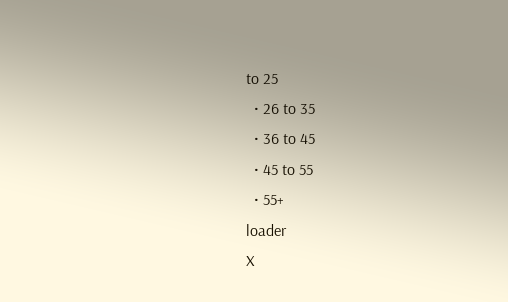to 25
  • 26 to 35
  • 36 to 45
  • 45 to 55
  • 55+
loader
X